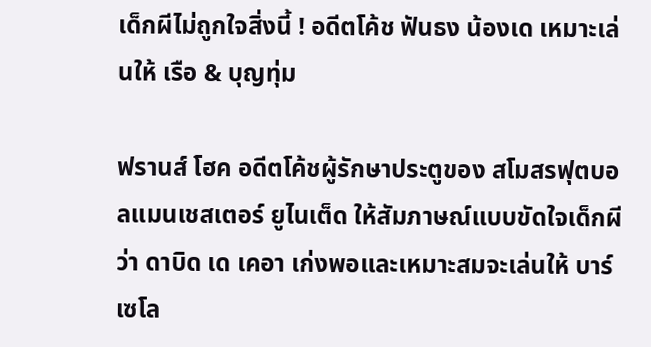เด็กผีไม่ถูกใจสิ่งนี้ ! อดีตโค้ช ฟันธง น้องเด เหมาะเล่นให้ เรือ & บุญทุ่ม

ฟรานส์ โฮค อดีตโค้ชผู้รักษาประตูของ สโมสรฟุตบอลแมนเชสเตอร์ ยูไนเต็ด ให้สัมภาษณ์แบบขัดใจเด็กผีว่า ดาบิด เด เคอา เก่งพอและเหมาะสมจะเล่นให้ บาร์เซโล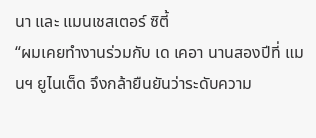นา และ แมนเชสเตอร์ ซิตี้
“ผมเคยทำงานร่วมกับ เด เคอา นานสองปีที่ แมนฯ ยูไนเต็ด จึงกล้ายืนยันว่าระดับความ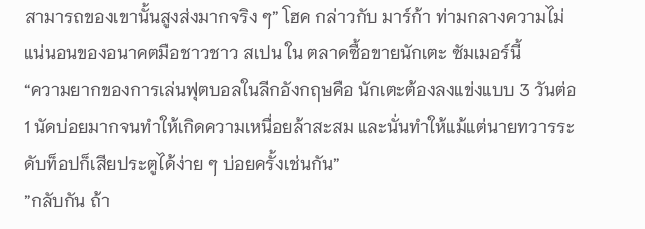สามารถของเขานั้นสูงส่งมากจริง ๆ” โฮค กล่าวกับ มาร์ก้า ท่ามกลางความไม่แน่นอนของอนาคตมือชาวชาว สเปน ใน ตลาดซื้อขายนักเตะ ซัมเมอร์นี้
“ความยากของการเล่นฟุตบอลในลีกอังกฤษคือ นักเตะต้องลงแข่งแบบ 3 วันต่อ 1 นัดบ่อยมากจนทำให้เกิดความเหนื่อยล้าสะสม และนั่นทำให้แม้แต่นายทวารระดับท็อปก็เสียประตูได้ง่าย ๆ บ่อยครั้งเช่นกัน”
”กลับกัน ถ้า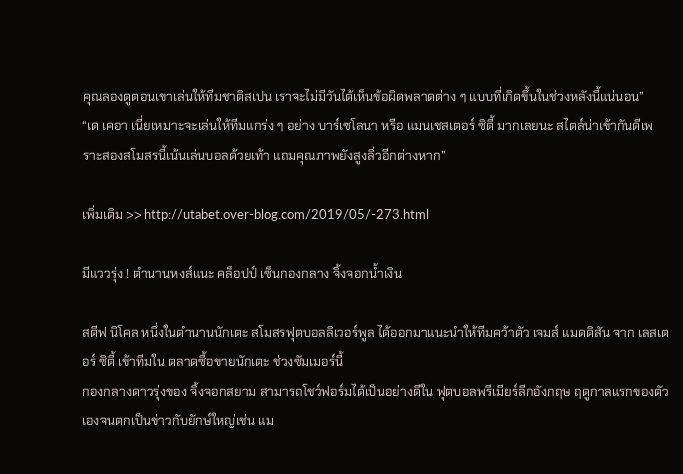คุณลองดูตอนเขาเล่นให้ทีมชาติสเปน เราจะไม่มีวันได้เห็นข้อผิดพลาดต่าง ๆ แบบที่เกิดขึ้นในช่วงหลังนี้แน่นอน”
“เด เคอา เนี่ยเหมาะจะเล่นให้ทีมแกร่ง ๆ อย่าง บาร์เซโลนา หรือ แมนเชสเตอร์ ซิตี้ มากเลยนะ สไตล์น่าเข้ากันดีเพราะสองสโมสรนี้เน้นเล่นบอลด้วยเท้า แถมคุณภาพยังสูงลิ่วอีกต่างหาก”

เพิ่มเติม >> http://utabet.over-blog.com/2019/05/-273.html

มีแววรุ่ง ! ตำนานหงส์แนะ คล็อปป์ เซ็นกองกลาง จิ้งจอกน้ำเงิน

สตีฟ นิโคล หนึ่งในตำนานนักเตะ สโมสรฟุตบอลลิเวอร์พูล ได้ออกมาแนะนำให้ทีมคว้าตัว เจมส์ แมดดิสัน จาก เลสเตอร์ ซิตี้ เข้าทีมใน ตลาดซื้อขายนักเตะ ช่วงซัมเมอร์นี้
กองกลางดาวรุ่งของ จิ้งจอกสยาม สามารถโชว์ฟอร์มได้เป็นอย่างดีใน ฟุตบอลพรีเมียร์ลีกอังกฤษ ฤดูกาลแรกของตัวเองจนตกเป็นข่าวกับยักษ์ใหญ่เช่น แม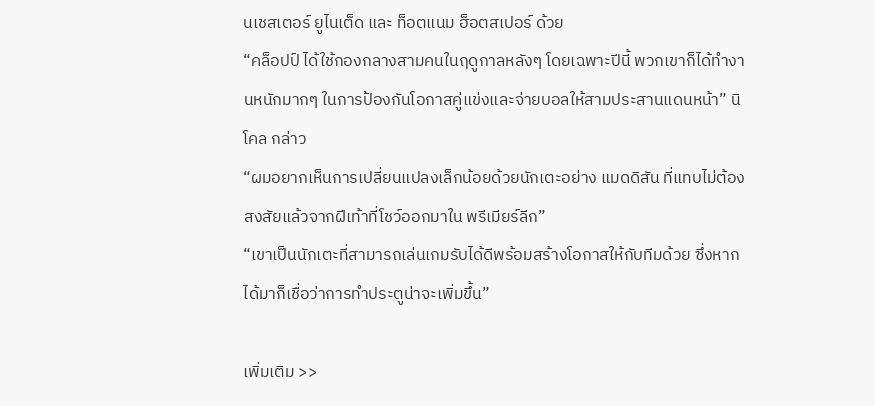นเชสเตอร์ ยูไนเต็ด และ ท็อตแนม ฮ็อตสเปอร์ ด้วย
“คล็อปป์ ได้ใช้กองกลางสามคนในฤดูกาลหลังๆ โดยเฉพาะปีนี้ พวกเขาก็ได้ทำงานหนักมากๆ ในการป้องกันโอกาสคู่แข่งและจ่ายบอลให้สามประสานแดนหน้า” นิโคล กล่าว
“ผมอยากเห็นการเปลี่ยนแปลงเล็กน้อยด้วยนักเตะอย่าง แมดดิสัน ที่แทบไม่ต้องสงสัยแล้วจากฝีเท้าที่โชว์ออกมาใน พรีเมียร์ลีก”
“เขาเป็นนักเตะที่สามารถเล่นเกมรับได้ดีพร้อมสร้างโอกาสให้กับทีมด้วย ซึ่งหากได้มาก็เชื่อว่าการทำประตูน่าจะเพิ่มขึ้น”

เพิ่มเติม >>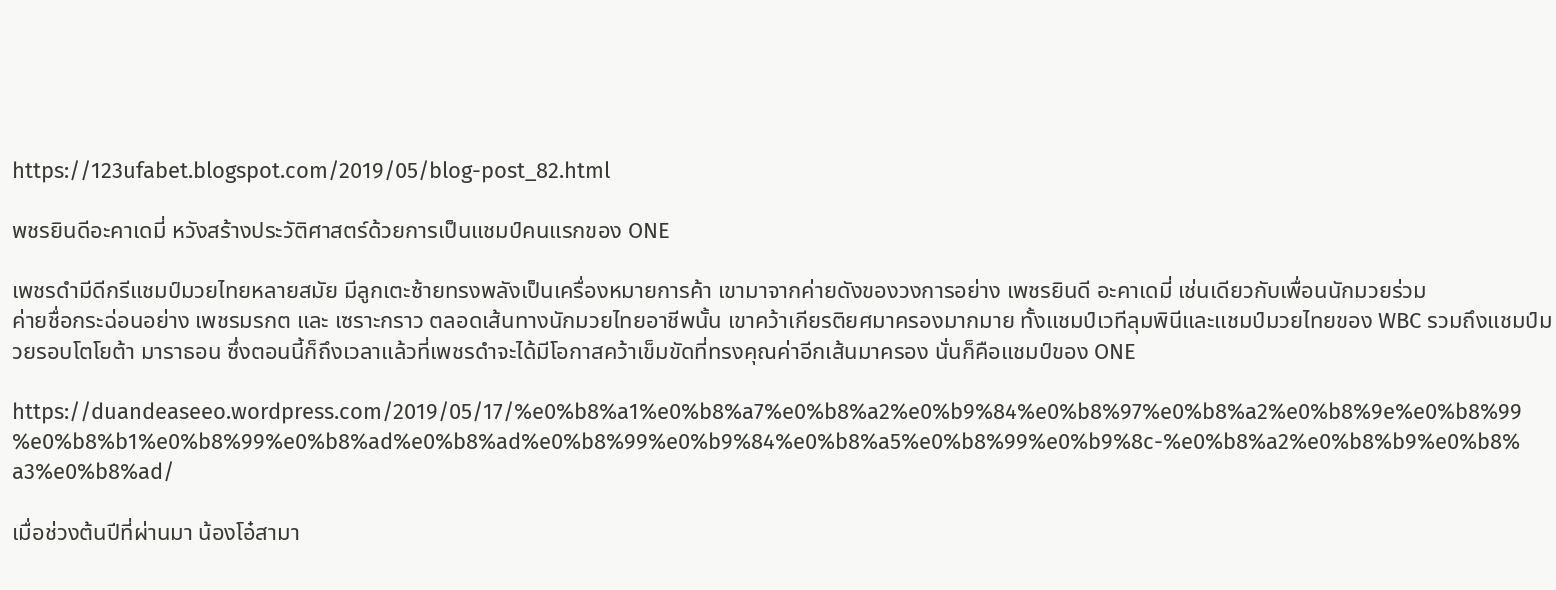https://123ufabet.blogspot.com/2019/05/blog-post_82.html

พชรยินดีอะคาเดมี่ หวังสร้างประวัติศาสตร์ด้วยการเป็นแชมป์คนแรกของ ONE

เพชรดำมีดีกรีแชมป์มวยไทยหลายสมัย มีลูกเตะซ้ายทรงพลังเป็นเครื่องหมายการค้า เขามาจากค่ายดังของวงการอย่าง เพชรยินดี อะคาเดมี่ เช่นเดียวกับเพื่อนนักมวยร่วม
ค่ายชื่อกระฉ่อนอย่าง เพชรมรกต และ เซราะกราว ตลอดเส้นทางนักมวยไทยอาชีพนั้น เขาคว้าเกียรติยศมาครองมากมาย ทั้งแชมป์เวทีลุมพินีและแชมป์มวยไทยของ WBC รวมถึงแชมป์มวยรอบโตโยต้า มาราธอน ซึ่งตอนนี้ก็ถึงเวลาแล้วที่เพชรดำจะได้มีโอกาสคว้าเข็มขัดที่ทรงคุณค่าอีกเส้นมาครอง นั่นก็คือแชมป์ของ ONE

https://duandeaseeo.wordpress.com/2019/05/17/%e0%b8%a1%e0%b8%a7%e0%b8%a2%e0%b9%84%e0%b8%97%e0%b8%a2%e0%b8%9e%e0%b8%99%e0%b8%b1%e0%b8%99%e0%b8%ad%e0%b8%ad%e0%b8%99%e0%b9%84%e0%b8%a5%e0%b8%99%e0%b9%8c-%e0%b8%a2%e0%b8%b9%e0%b8%a3%e0%b8%ad/

เมื่อช่วงต้นปีที่ผ่านมา น้องโอ๋สามา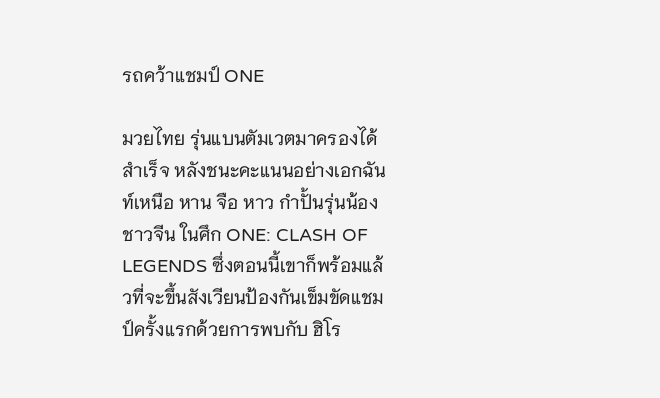รถคว้าแชมป์ ONE

มวยไทย รุ่นแบนตัมเวตมาครองได้สำเร็จ หลังชนะคะแนนอย่างเอกฉันท์เหนือ หาน จือ หาว กำปั้นรุ่นน้องชาวจีน ในศึก ONE: CLASH OF LEGENDS ซึ่งตอนนี้เขาก็พร้อมแล้วที่จะขึ้นสังเวียนป้องกันเข็มขัดแชมป์ครั้งแรกด้วยการพบกับ ฮิโร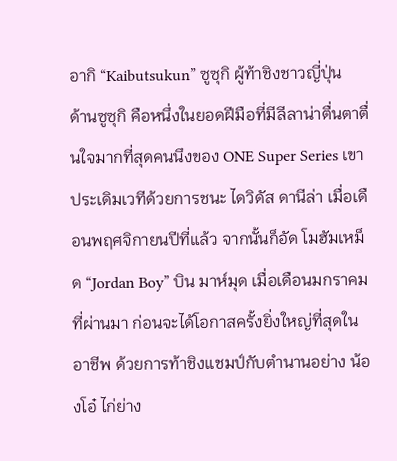อากิ “Kaibutsukun” ซูซุกิ ผู้ท้าชิงชาวญี่ปุ่น
ด้านซูซุกิ คือหนึ่งในยอดฝีมือที่มีลีลาน่าตื่นตาตื่นใจมากที่สุดคนนึงของ ONE Super Series เขาประเดิมเวทีด้วยการชนะ ไดวิดัส ดานีล่า เมื่อเดือนพฤศจิกายนปีที่แล้ว จากนั้นก็อัด โมฮัมเหม็ด “Jordan Boy” บิน มาห์มุด เมื่อเดือนมกราคมที่ผ่านมา ก่อนจะได้โอกาสครั้งยิ่งใหญ่ที่สุดในอาชีพ ด้วยการท้าชิงแชมป์กับตำนานอย่าง น้องโอ๋ ไก่ย่าง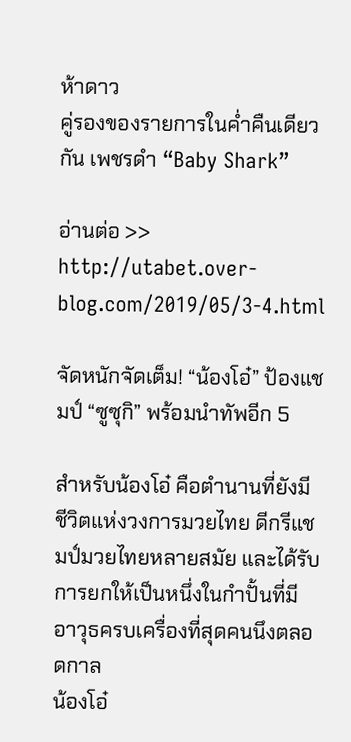ห้าดาว
คู่รองของรายการในค่ำคืนเดียวกัน เพชรดำ “Baby Shark”

อ่านต่อ >> http://utabet.over-blog.com/2019/05/3-4.html

จัดหนักจัดเต็ม! “น้องโอ๋” ป้องแชมป์ “ซูซุกิ” พร้อมนำทัพอีก 5

สำหรับน้องโอ๋ คือตำนานที่ยังมีชีวิตแห่งวงการมวยไทย ดีกรีแชมป์มวยไทยหลายสมัย และได้รับการยกให้เป็นหนึ่งในกำปั้นที่มีอาวุธครบเครื่องที่สุดคนนึงตลอดกาล
น้องโอ๋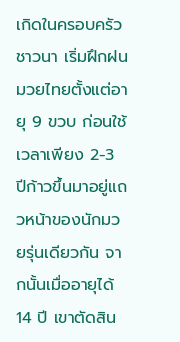เกิดในครอบครัวชาวนา เริ่มฝึกฝนมวยไทยตั้งแต่อายุ 9 ขวบ ก่อนใช้เวลาเพียง 2-3 ปีก้าวขึ้นมาอยู่แถวหน้าของนักมวยรุ่นเดียวกัน จากนั้นเมื่ออายุได้ 14 ปี เขาตัดสิน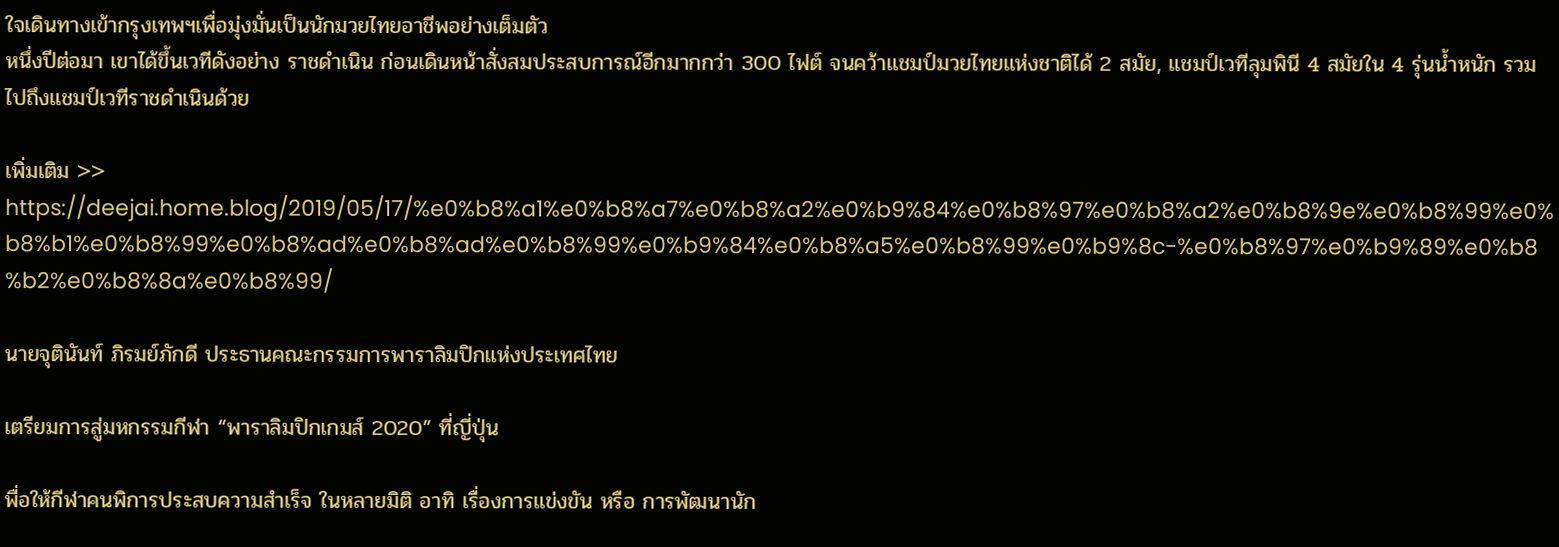ใจเดินทางเข้ากรุงเทพฯเพื่อมุ่งมั่นเป็นนักมวยไทยอาชีพอย่างเต็มตัว
หนึ่งปีต่อมา เขาได้ขึ้นเวทีดังอย่าง ราชดำเนิน ก่อนเดินหน้าสั่งสมประสบการณ์อีกมากกว่า 300 ไฟต์ จนคว้าแชมป์มวยไทยแห่งชาติได้ 2 สมัย, แชมป์เวทีลุมพินี 4 สมัยใน 4 รุ่นน้ำหนัก รวมไปถึงแชมป์เวทีราชดำเนินด้วย

เพิ่มเติม >> https://deejai.home.blog/2019/05/17/%e0%b8%a1%e0%b8%a7%e0%b8%a2%e0%b9%84%e0%b8%97%e0%b8%a2%e0%b8%9e%e0%b8%99%e0%b8%b1%e0%b8%99%e0%b8%ad%e0%b8%ad%e0%b8%99%e0%b9%84%e0%b8%a5%e0%b8%99%e0%b9%8c-%e0%b8%97%e0%b9%89%e0%b8%b2%e0%b8%8a%e0%b8%99/

นายจุตินันท์ ภิรมย์ภักดี ประธานคณะกรรมการพาราลิมปิกแห่งประเทศไทย

เตรียมการสู่มหกรรมกีฬา “พาราลิมปิกเกมส์ 2020” ที่ญี่ปุ่น

พื่อให้กีฬาคนพิการประสบความสำเร็จ ในหลายมิติ อาทิ เรื่องการแข่งขัน หรือ การพัฒนานัก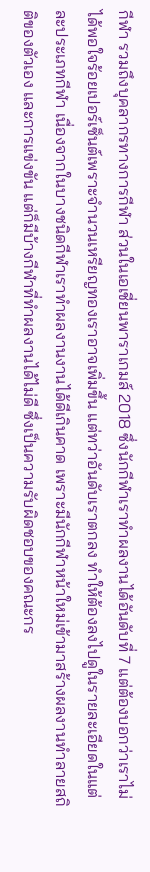กีฬา รวมถึงบุคลากรทางการกีฬา ส่วนในเอเชี่ยนพาราเกมส์ 2018 ซึ่งนักกีฬาเราทำผลงานได้อันดับที่ 7 แต่ต้องบอกว่าเราไม่ได้พอใจร้อยเปอร์เซ็นต์เพราะจำนวนเหรียญทองเราอาจเพิ่มขึ้น แต่ทว่าอันดับเราตกลง ทำให้ต้องลงไปดูในรายละเอียดในแต่ละประเภทกีฬา เนื่องจากในบางชนิดกีฬาเราทำผลงานงานได้ดีเกินคาด เพราะมีนักกีฬาหน้าใหม่เข้ามาสร้างผลงานทำลายสถิติของตัวเอง และการแข่งขัน แต่ก็มีบ้างกีฬาที่ทำผลงานได้ไม่ดี ซึ่งเป็นความรับผิดชอบของคณะกร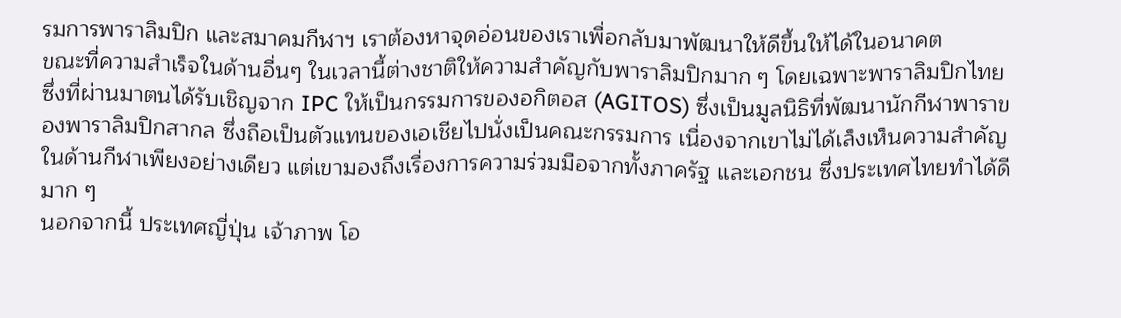รมการพาราลิมปิก และสมาคมกีฬาฯ เราต้องหาจุดอ่อนของเราเพื่อกลับมาพัฒนาให้ดีขึ้นให้ได้ในอนาคต
ขณะที่ความสำเร็จในด้านอื่นๆ ในเวลานี้ต่างชาติให้ความสำคัญกับพาราลิมปิกมาก ๆ โดยเฉพาะพาราลิมปิกไทย ซึ่งที่ผ่านมาตนได้รับเชิญจาก IPC ให้เป็นกรรมการของอกิตอส (AGITOS) ซึ่งเป็นมูลนิธิที่พัฒนานักกีฬาพาราของพาราลิมปิกสากล ซึ่งถือเป็นตัวแทนของเอเชียไปนั่งเป็นคณะกรรมการ เนื่องจากเขาไม่ได้เล็งเห็นความสำคัญในด้านกีฬาเพียงอย่างเดียว แต่เขามองถึงเรื่องการความร่วมมือจากทั้งภาครัฐ และเอกชน ซึ่งประเทศไทยทำได้ดีมาก ๆ
นอกจากนี้ ประเทศญี่ปุ่น เจ้าภาพ โอ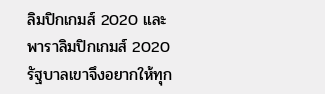ลิมปิกเกมส์ 2020 และ พาราลิมปิกเกมส์ 2020 รัฐบาลเขาจึงอยากให้ทุก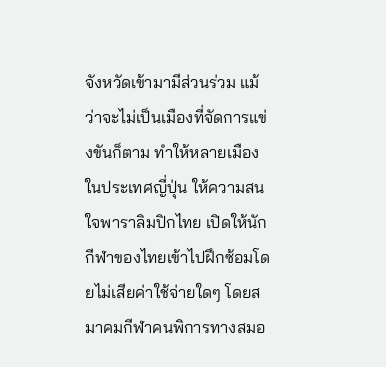จังหวัดเข้ามามีส่วนร่วม แม้ว่าจะไม่เป็นเมืองที่จัดการแข่งขันก็ตาม ทำให้หลายเมืองในประเทศญี่ปุ่น ให้ความสนใจพาราลิมปิกไทย เปิดให้นักกีฬาของไทยเข้าไปฝึกซ้อมโดยไม่เสียค่าใช้จ่ายใดๆ โดยสมาคมกีฬาคนพิการทางสมอ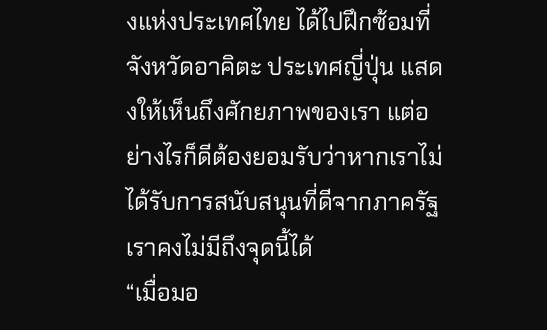งแห่งประเทศไทย ได้ไปฝึกซ้อมที่ จังหวัดอาคิตะ ประเทศญี่ปุ่น แสดงให้เห็นถึงศักยภาพของเรา แต่อย่างไรก็ดีต้องยอมรับว่าหากเราไม่ได้รับการสนับสนุนที่ดีจากภาครัฐเราคงไม่มีถึงจุดนี้ได้
“เมื่อมอ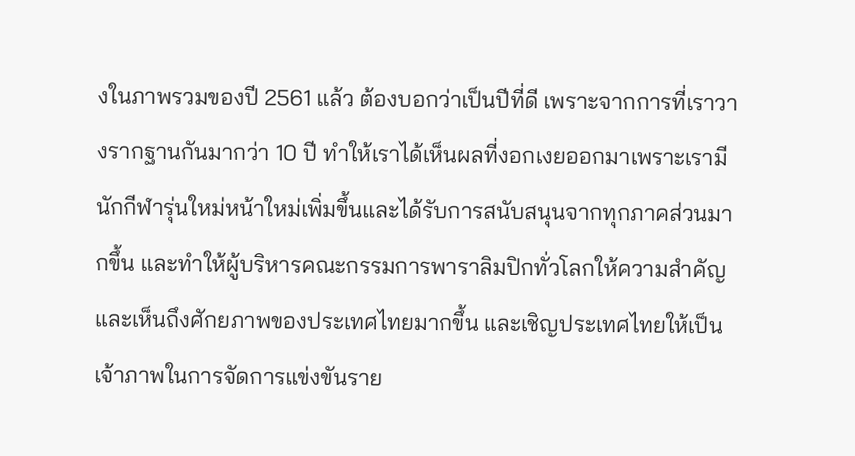งในภาพรวมของปี 2561 แล้ว ต้องบอกว่าเป็นปีที่ดี เพราะจากการที่เราวางรากฐานกันมากว่า 10 ปี ทำให้เราได้เห็นผลที่งอกเงยออกมาเพราะเรามีนักกีฬารุ่นใหม่หน้าใหม่เพิ่มขึ้นและได้รับการสนับสนุนจากทุกภาคส่วนมากขึ้น และทำให้ผู้บริหารคณะกรรมการพาราลิมปิกทั่วโลกให้ความสำคัญ และเห็นถึงศักยภาพของประเทศไทยมากขึ้น และเชิญประเทศไทยให้เป็นเจ้าภาพในการจัดการแข่งขันราย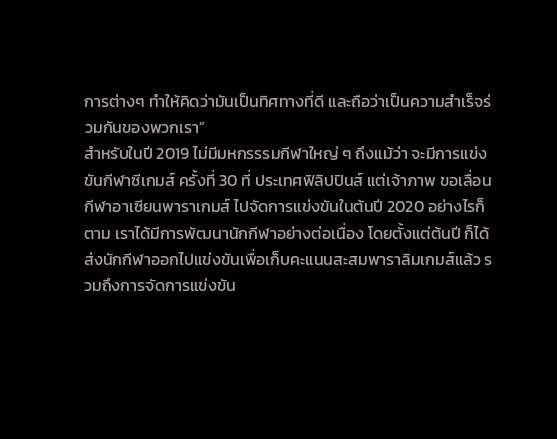การต่างๆ ทำให้คิดว่ามันเป็นทิศทางที่ดี และถือว่าเป็นความสำเร็จร่วมกันของพวกเรา”
สำหรับในปี 2019 ไม่มีมหกรรรมกีฬาใหญ่ ๆ ถึงแม้ว่า จะมีการแข่งขันกีฬาซีเกมส์ ครั้งที่ 30 ที่ ประเทศฟิลิปปินส์ แต่เจ้าภาพ ขอเลื่อนกีฬาอาเซียนพาราเกมส์ ไปจัดการแข่งขันในต้นปี 2020 อย่างไรก็ตาม เราได้มีการพัฒนานักกีฬาอย่างต่อเนื่อง โดยตั้งแต่ต้นปี ก็ได้ส่งนักกีฬาออกไปแข่งขันเพื่อเก็บคะแนนสะสมพาราลิมเกมส์แล้ว รวมถึงการจัดการแข่งขัน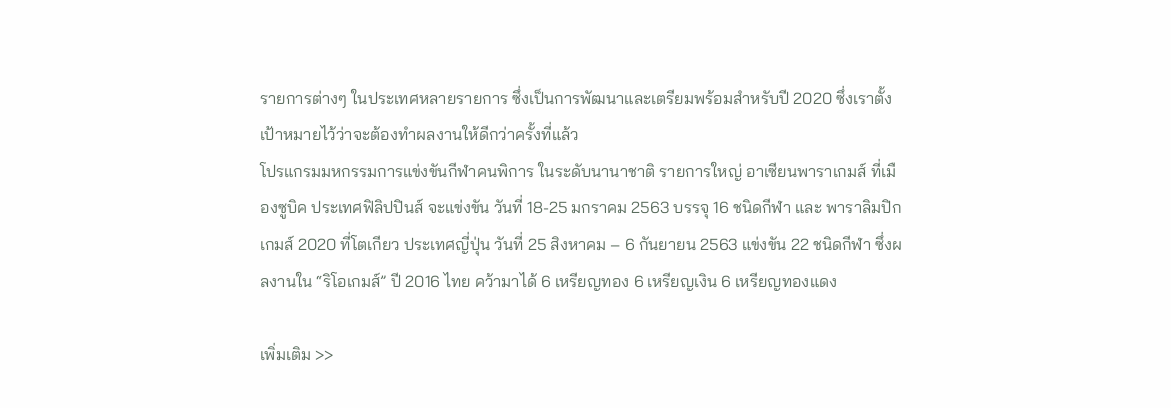รายการต่างๆ ในประเทศหลายรายการ ซึ่งเป็นการพัฒนาและเตรียมพร้อมสำหรับปี 2020 ซึ่งเราตั้งเป้าหมายไว้ว่าจะต้องทำผลงานให้ดีกว่าครั้งที่แล้ว
โปรแกรมมหกรรมการแข่งขันกีฬาคนพิการ ในระดับนานาชาติ รายการใหญ่ อาเซียนพาราเกมส์ ที่เมืองซูบิค ประเทศฟิลิปปินส์ จะแข่งขัน วันที่ 18-25 มกราคม 2563 บรรจุ 16 ชนิดกีฬา และ พาราลิมปิก เกมส์ 2020 ที่โตเกียว ประเทศญี่ปุ่น วันที่ 25 สิงหาคม – 6 กันยายน 2563 แข่งขัน 22 ชนิดกีฬา ซึ่งผลงานใน “ริโอเกมส์” ปี 2016 ไทย คว้ามาได้ 6 เหรียญทอง 6 เหรียญเงิน 6 เหรียญทองแดง

เพิ่มเติม >>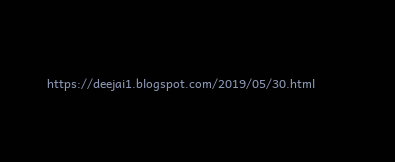https://deejai1.blogspot.com/2019/05/30.html